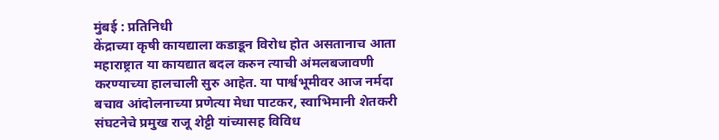मुंबई : प्रतिनिधी
केंद्राच्या कृषी कायद्याला कडाडून विरोध होत असतानाच आता महाराष्ट्रात या कायद्यात बदल करुन त्याची अंमलबजावणी करण्याच्या हालचाली सुरु आहेत. या पार्श्वभूमीवर आज नर्मदा बचाव आंदोलनाच्या प्रणेत्या मेधा पाटकर, स्वाभिमानी शेतकरी संघटनेचे प्रमुख राजू शेट्टी यांच्यासह विविध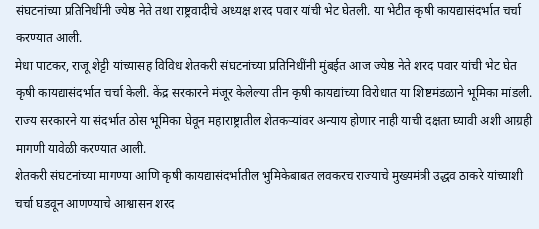संघटनांच्या प्रतिनिधींनी ज्येष्ठ नेते तथा राष्ट्रवादीचे अध्यक्ष शरद पवार यांची भेट घेतली. या भेटीत कृषी कायद्यासंदर्भात चर्चा करण्यात आली.
मेधा पाटकर, राजू शेट्टी यांच्यासह विविध शेतकरी संघटनांच्या प्रतिनिधींनी मुंबईत आज ज्येष्ठ नेते शरद पवार यांची भेट घेत कृषी कायद्यासंदर्भात चर्चा केली. केंद्र सरकारने मंजूर केलेल्या तीन कृषी कायद्यांच्या विरोधात या शिष्टमंडळाने भूमिका मांडली. राज्य सरकारने या संदर्भात ठोस भूमिका घेवून महाराष्ट्रातील शेतकऱ्यांवर अन्याय होणार नाही याची दक्षता घ्यावी अशी आग्रही मागणी यावेळी करण्यात आली.
शेतकरी संघटनांच्या मागण्या आणि कृषी कायद्यासंदर्भातील भुमिकेबाबत लवकरच राज्याचे मुख्यमंत्री उद्धव ठाकरे यांच्याशी चर्चा घडवून आणण्याचे आश्वासन शरद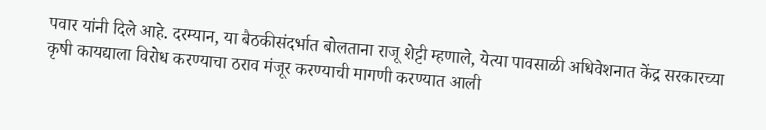पवार यांनी दिले आहे. दरम्यान, या बैठकीसंदर्भात बोलताना राजू शेट्टी म्हणाले, येत्या पावसाळी अधिवेशनात केंद्र सरकारच्या कृषी कायद्याला विरोध करण्याचा ठराव मंजूर करण्याची मागणी करण्यात आली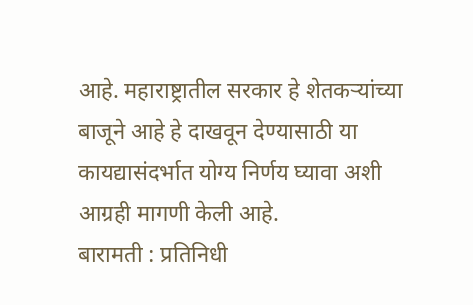आहे. महाराष्ट्रातील सरकार हे शेतकऱ्यांच्या बाजूने आहे हे दाखवून देण्यासाठी या कायद्यासंदर्भात योग्य निर्णय घ्यावा अशी आग्रही मागणी केली आहे.
बारामती : प्रतिनिधी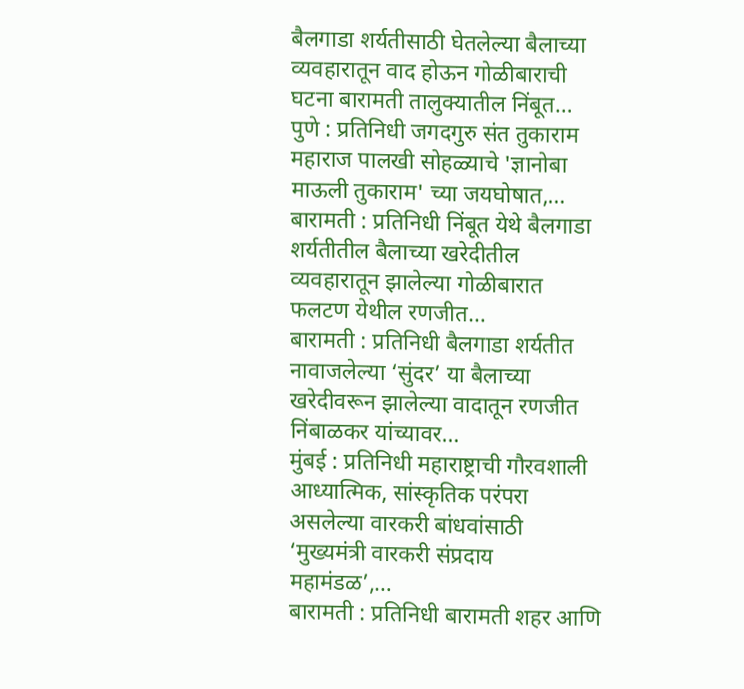बैलगाडा शर्यतीसाठी घेतलेल्या बैलाच्या व्यवहारातून वाद होऊन गोळीबाराची घटना बारामती तालुक्यातील निंबूत…
पुणे : प्रतिनिधी जगदगुरु संत तुकाराम महाराज पालखी सोहळ्याचे 'ज्ञानोबा माऊली तुकाराम' च्या जयघोषात,…
बारामती : प्रतिनिधी निंबूत येथे बैलगाडा शर्यतीतील बैलाच्या खरेदीतील व्यवहारातून झालेल्या गोळीबारात फलटण येथील रणजीत…
बारामती : प्रतिनिधी बैलगाडा शर्यतीत नावाजलेल्या ‘सुंदर’ या बैलाच्या खरेदीवरून झालेल्या वादातून रणजीत निंबाळकर यांच्यावर…
मुंबई : प्रतिनिधी महाराष्ट्राची गौरवशाली आध्यात्मिक, सांस्कृतिक परंपरा असलेल्या वारकरी बांधवांसाठी ‘मुख्यमंत्री वारकरी संप्रदाय महामंडळ’,…
बारामती : प्रतिनिधी बारामती शहर आणि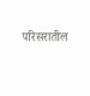परिसरातील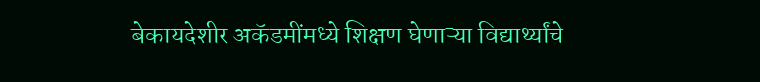बेकायदेशीर अकॅडमींमध्ये शिक्षण घेणाऱ्या विद्यार्थ्यांचे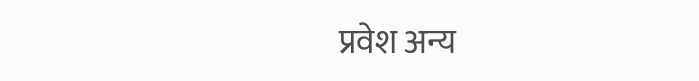प्रवेश अन्य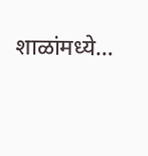शाळांमध्ये…